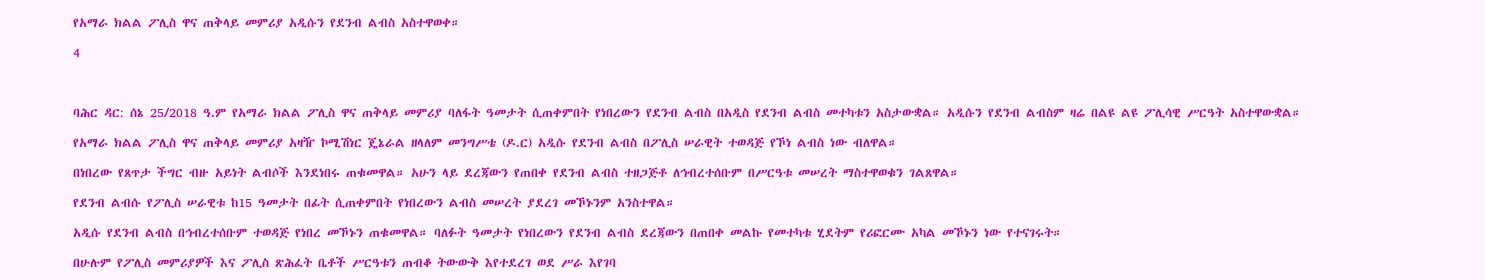የአማራ ክልል ፖሊስ ዋና ጠቅላይ መምሪያ አዲሱን የደንብ ልብስ አስተዋወቀ።

4



ባሕር ዳር: ሰኔ 25/2018 ዓ.ም የአማራ ክልል ፖሊስ ዋና ጠቅላይ መምሪያ ባለፋት ዓመታት ሲጠቀምበት የነበረውን የደንብ ልብስ በአዲስ የደንብ ልብስ መተካቱን አስታውቋል። አዲሱን የደንብ ልብስም ዛሬ በልዩ ልዩ ፖሊሳዊ ሥርዓት አስተዋውቋል።

የአማራ ክልል ፖሊስ ዋና ጠቅላይ መምሪያ አዛዥ ኮሚሽነር ጄኔራል ዘላለም መንግሥቴ (ዶ.ር) አዲሱ የደንብ ልብስ በፖሊስ ሠራዊት ተወዳጅ የኾነ ልብስ ነው ብለዋል።

በነበረው የጸጥታ ችግር ብዙ አይነት ልብሶች እንደነበሩ ጠቁመዋል። አሁን ላይ ደረጃውን የጠበቀ የደንብ ልብስ ተዘጋጅቶ ለኅብረተሰቡም በሥርዓቱ መሠረት ማስተዋወቁን ገልጸዋል።

የደንብ ልብሱ የፖሊስ ሠራዊቱ ከ15 ዓመታት በፊት ሲጠቀምበት የነበረውን ልብስ መሠረት ያደረገ መኾኑንም አንስተዋል።

አዲሱ የደንብ ልብስ በኅብረተሰቡም ተወዳጅ የነበረ መኾኑን ጠቁመዋል። ባለፉት ዓመታት የነበረውን የደንብ ልብስ ደረጃውን በጠበቀ መልኩ የመተካቱ ሂደትም የሪፎርሙ አካል መኾኑን ነው የተናገሩት።

በሁሉም የፖሊስ መምሪያዎች እና ፖሊስ ጽሕፈት ቤቶች ሥርዓቱን ጠብቆ ትውውቅ እየተደረገ ወደ ሥራ እየገባ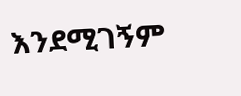እንደሚገኝም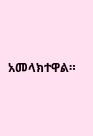አመላክተዋል።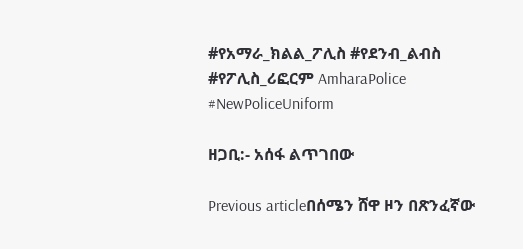#የአማራ_ክልል_ፖሊስ #የደንብ_ልብስ #የፖሊስ_ሪፎርም AmharaPolice #NewPoliceUniform

ዘጋቢ:- አሰፋ ልጥገበው

Previous articleበሰሜን ሸዋ ዞን በጽንፈኛው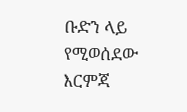ቡድን ላይ የሚወሰደው እርምጃ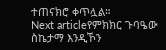ተጠናክሮ ቀጥሏል።
Next articleየምክክር ጉባዔው ስኬታማ እንዲኾን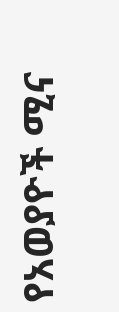የአወያዮች ሚና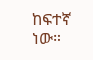ከፍተኛ ነው።